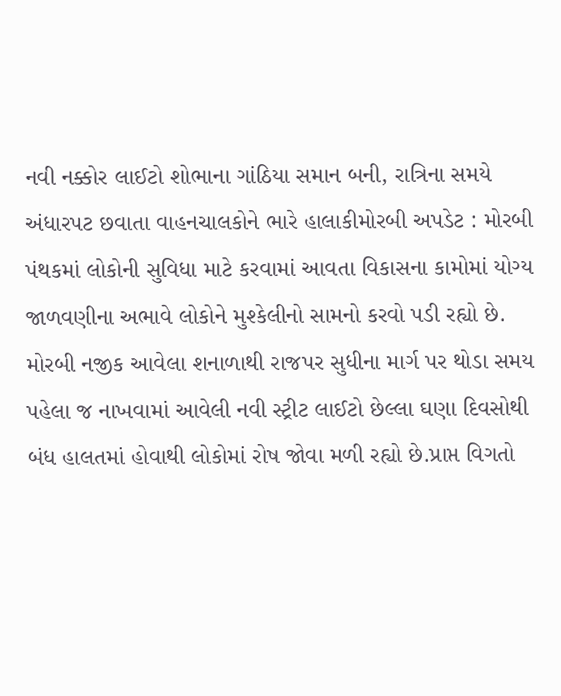નવી નક્કોર લાઈટો શોભાના ગાંઠિયા સમાન બની, રાત્રિના સમયે અંધારપટ છવાતા વાહનચાલકોને ભારે હાલાકીમોરબી અપડેટ : મોરબી પંથકમાં લોકોની સુવિધા માટે કરવામાં આવતા વિકાસના કામોમાં યોગ્ય જાળવણીના અભાવે લોકોને મુશ્કેલીનો સામનો કરવો પડી રહ્યો છે. મોરબી નજીક આવેલા શનાળાથી રાજપર સુધીના માર્ગ પર થોડા સમય પહેલા જ નાખવામાં આવેલી નવી સ્ટ્રીટ લાઈટો છેલ્લા ઘણા દિવસોથી બંધ હાલતમાં હોવાથી લોકોમાં રોષ જોવા મળી રહ્યો છે.પ્રાપ્ત વિગતો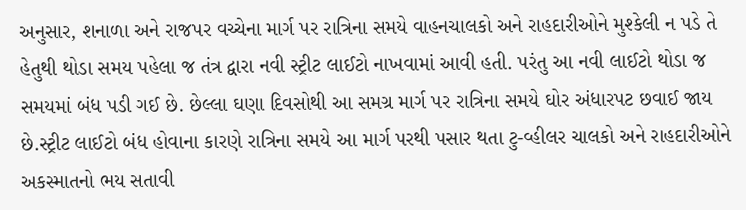અનુસાર, શનાળા અને રાજપર વચ્ચેના માર્ગ પર રાત્રિના સમયે વાહનચાલકો અને રાહદારીઓને મુશ્કેલી ન પડે તે હેતુથી થોડા સમય પહેલા જ તંત્ર દ્વારા નવી સ્ટ્રીટ લાઈટો નાખવામાં આવી હતી. પરંતુ આ નવી લાઈટો થોડા જ સમયમાં બંધ પડી ગઈ છે. છેલ્લા ઘણા દિવસોથી આ સમગ્ર માર્ગ પર રાત્રિના સમયે ઘોર અંધારપટ છવાઈ જાય છે.સ્ટ્રીટ લાઈટો બંધ હોવાના કારણે રાત્રિના સમયે આ માર્ગ પરથી પસાર થતા ટુ-વ્હીલર ચાલકો અને રાહદારીઓને અકસ્માતનો ભય સતાવી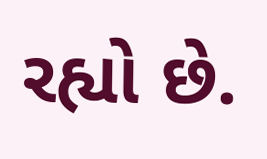રહ્યો છે.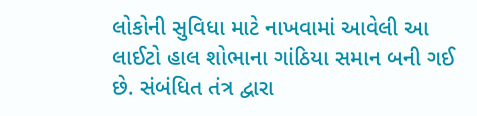લોકોની સુવિધા માટે નાખવામાં આવેલી આ લાઈટો હાલ શોભાના ગાંઠિયા સમાન બની ગઈ છે. સંબંધિત તંત્ર દ્વારા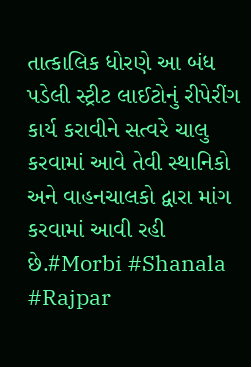તાત્કાલિક ધોરણે આ બંધ પડેલી સ્ટ્રીટ લાઈટોનું રીપેરીંગ કાર્ય કરાવીને સત્વરે ચાલુ કરવામાં આવે તેવી સ્થાનિકો અને વાહનચાલકો દ્વારા માંગ કરવામાં આવી રહી છે.#Morbi #Shanala #Rajpar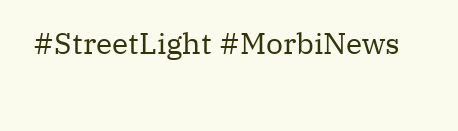#StreetLight #MorbiNews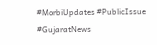#MorbiUpdates #PublicIssue #GujaratNews